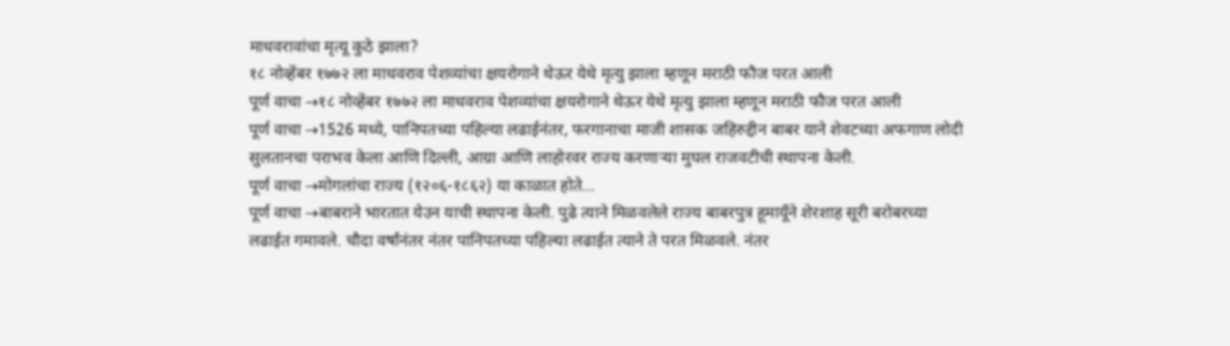माधवरावांचा मृत्यू कुठे झाला?
१८ नोव्हेंबर १७७२ ला माधवराव पेशव्यांचा क्षयरोगाने थेऊर येथे मृत्यु झाला म्हणून मराठी फौज परत आली
पूर्ण वाचा →१८ नोव्हेंबर १७७२ ला माधवराव पेशव्यांचा क्षयरोगाने थेऊर येथे मृत्यु झाला म्हणून मराठी फौज परत आली
पूर्ण वाचा →1526 मध्ये, पानिपतच्या पहिल्या लढाईनंतर, फरगानाचा माजी शासक जहिरुद्दीन बाबर याने शेवटच्या अफगाण लोदी सुलतानचा पराभव केला आणि दिल्ली, आग्रा आणि लाहोरवर राज्य करणाऱ्या मुघल राजवटीची स्थापना केली.
पूर्ण वाचा →मोगलांचा राज्य (१२०६-१८६२) या काळात होते…
पूर्ण वाचा →बाबराने भारतात येउन याची स्थापना केली. पुढे त्याने मिळवलेले राज्य बाबरपुत्र हूमायूँने शेरशाह सूरी बरोबरच्या लढाईत गमावले. चौदा वर्षांनंतर नंतर पानिपतच्या पहिल्या लढाईत त्याने ते परत मिळवले. नंतर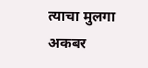त्याचा मुलगा अकबर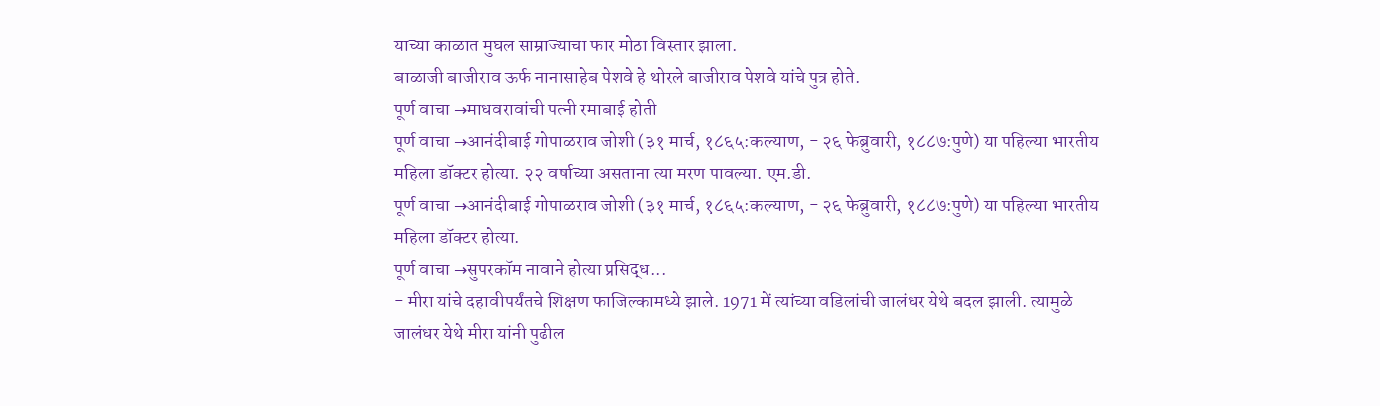याच्या काळात मुघल साम्राज्याचा फार मोठा विस्तार झाला.
बाळाजी बाजीराव ऊर्फ नानासाहेब पेशवे हे थोरले बाजीराव पेशवे यांचे पुत्र होते.
पूर्ण वाचा →माधवरावांची पत्नी रमाबाई होती
पूर्ण वाचा →आनंदीबाई गोपाळराव जोशी (३१ मार्च, १८६५:कल्याण, - २६ फेब्रुवारी, १८८७:पुणे) या पहिल्या भारतीय महिला डॉक्टर होत्या. २२ वर्षाच्या असताना त्या मरण पावल्या. एम.डी.
पूर्ण वाचा →आनंदीबाई गोपाळराव जोशी (३१ मार्च, १८६५:कल्याण, - २६ फेब्रुवारी, १८८७:पुणे) या पहिल्या भारतीय महिला डॉक्टर होत्या.
पूर्ण वाचा →सुपरकॉम नावाने होत्या प्रसिद्ध...
- मीरा यांचे दहावीपर्यंतचे शिक्षण फाजिल्कामध्ये झाले. 1971 में त्यांच्या वडिलांची जालंधर येथे बदल झाली. त्यामुळे जालंधर येथे मीरा यांनी पुढील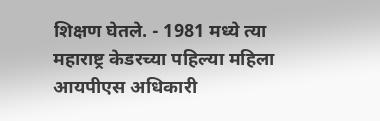शिक्षण घेतले. - 1981 मध्ये त्या महाराष्ट्र केडरच्या पहिल्या महिला आयपीएस अधिकारी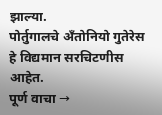झाल्या.
पोर्तुगालचे अँतोनियो गुतेरेस हे विद्यमान सरचिटणीस आहेत.
पूर्ण वाचा →